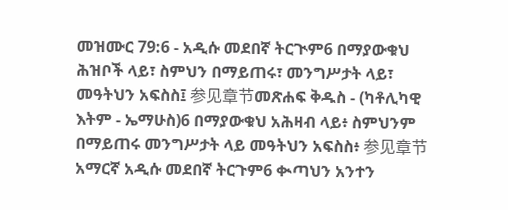መዝሙር 79:6 - አዲሱ መደበኛ ትርጒም6 በማያውቁህ ሕዝቦች ላይ፣ ስምህን በማይጠሩ፣ መንግሥታት ላይ፣ መዓትህን አፍስስ፤ 参见章节መጽሐፍ ቅዱስ - (ካቶሊካዊ እትም - ኤማሁስ)6 በማያውቁህ አሕዛብ ላይ፥ ስምህንም በማይጠሩ መንግሥታት ላይ መዓትህን አፍስስ፥ 参见章节አማርኛ አዲሱ መደበኛ ትርጉም6 ቊጣህን አንተን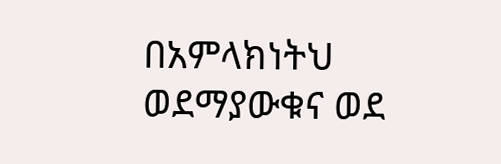በአምላክነትህ ወደማያውቁና ወደ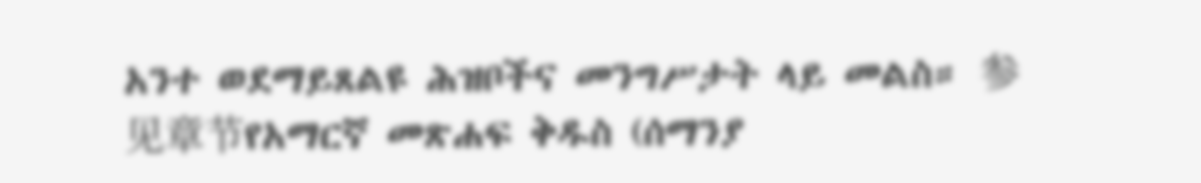አንተ ወደማይጸልዩ ሕዝቦችና መንግሥታት ላይ መልስ። 参见章节የአማርኛ መጽሐፍ ቅዱስ (ሰማንያ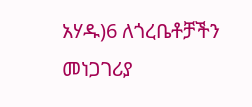አሃዱ)6 ለጎረቤቶቻችን መነጋገሪያ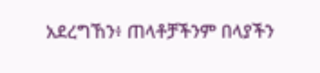አደረግኸን፥ ጠላቶቻችንም በላያችን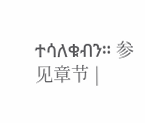ተሳለቁብን። 参见章节 |